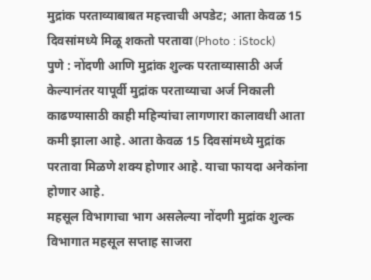मुद्रांक परताव्याबाबत महत्त्वाची अपडेट; आता केवळ 15 दिवसांमध्ये मिळू शकतो परतावा (Photo : iStock)
पुणे : नोंदणी आणि मुद्रांक शुल्क परताव्यासाठी अर्ज केल्यानंतर यापूर्वी मुद्रांक परताव्याचा अर्ज निकाली काढण्यासाठी काही महिन्यांचा लागणारा कालावधी आता कमी झाला आहे. आता केवळ 15 दिवसांमध्ये मुद्रांक परतावा मिळणे शक्य होणार आहे. याचा फायदा अनेकांना होणार आहे.
महसूल विभागाचा भाग असलेल्या नोंदणी मुद्रांक शुल्क विभागात महसूल सप्ताह साजरा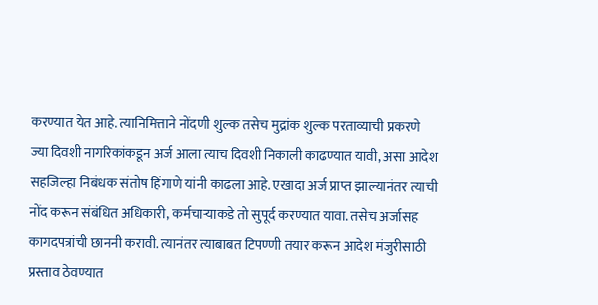करण्यात येत आहे. त्यानिमित्ताने नोंदणी शुल्क तसेच मुद्रांक शुल्क परताव्याची प्रकरणे ज्या दिवशी नागरिकांकडून अर्ज आला त्याच दिवशी निकाली काढण्यात यावी, असा आदेश सहजिल्हा निबंधक संतोष हिंगाणे यांनी काढला आहे. एखादा अर्ज प्राप्त झाल्यानंतर त्याची नोंद करून संबंधित अधिकारी, कर्मचाऱ्याकडे तो सुपूर्द करण्यात यावा. तसेच अर्जासह कागदपत्रांची छाननी करावी. त्यानंतर त्याबाबत टिपण्णी तयार करून आदेश मंजुरीसाठी प्रस्ताव ठेवण्यात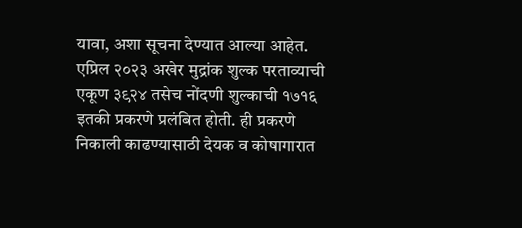यावा, अशा सूचना देण्यात आल्या आहेत.
एप्रिल २०२३ अखेर मुद्रांक शुल्क परताव्याची एकूण ३९२४ तसेच नोंदणी शुल्काची १७१६ इतकी प्रकरणे प्रलंबित होती. ही प्रकरणे निकाली काढण्यासाठी देयक व कोषागारात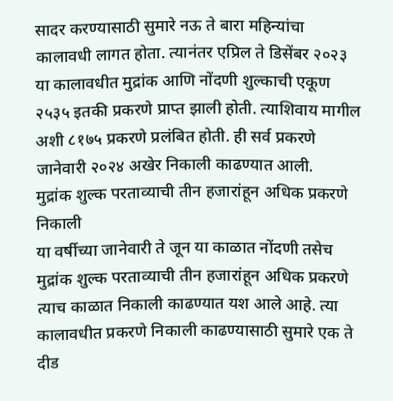सादर करण्यासाठी सुमारे नऊ ते बारा महिन्यांचा कालावधी लागत होता. त्यानंतर एप्रिल ते डिसेंबर २०२३ या कालावधीत मुद्रांक आणि नोंदणी शुल्काची एकूण २५३५ इतकी प्रकरणे प्राप्त झाली होती. त्याशिवाय मागील अशी ८१७५ प्रकरणे प्रलंबित होती. ही सर्व प्रकरणे जानेवारी २०२४ अखेर निकाली काढण्यात आली.
मुद्रांक शुल्क परताव्याची तीन हजारांहून अधिक प्रकरणे निकाली
या वर्षीच्या जानेवारी ते जून या काळात नोंदणी तसेच मुद्रांक शुल्क परताव्याची तीन हजारांहून अधिक प्रकरणे त्याच काळात निकाली काढण्यात यश आले आहे. त्या कालावधीत प्रकरणे निकाली काढण्यासाठी सुमारे एक ते दीड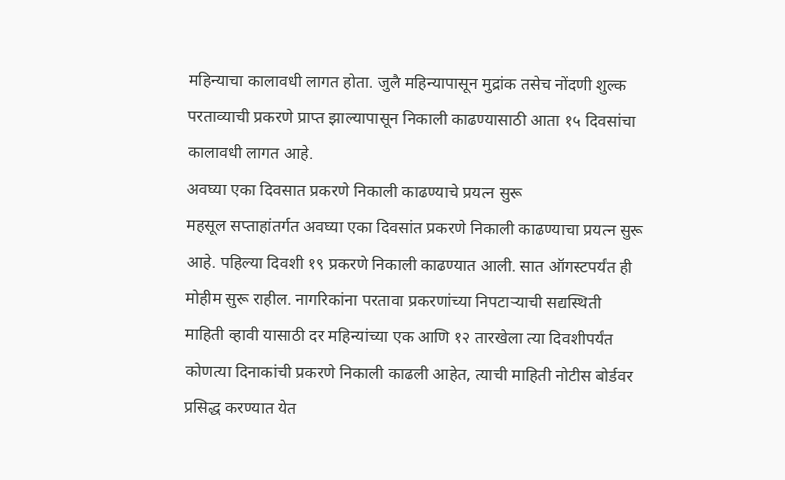महिन्याचा कालावधी लागत होता. जुलै महिन्यापासून मुद्रांक तसेच नोंदणी शुल्क परताव्याची प्रकरणे प्राप्त झाल्यापासून निकाली काढण्यासाठी आता १५ दिवसांचा कालावधी लागत आहे.
अवघ्या एका दिवसात प्रकरणे निकाली काढण्याचे प्रयत्न सुरू
महसूल सप्ताहांतर्गत अवघ्या एका दिवसांत प्रकरणे निकाली काढण्याचा प्रयत्न सुरू आहे. पहिल्या दिवशी १९ प्रकरणे निकाली काढण्यात आली. सात ऑगस्टपर्यंत ही मोहीम सुरू राहील. नागरिकांना परतावा प्रकरणांच्या निपटाऱ्याची सद्यस्थिती माहिती व्हावी यासाठी दर महिन्यांच्या एक आणि १२ तारखेला त्या दिवशीपर्यंत कोणत्या दिनाकांची प्रकरणे निकाली काढली आहेत, त्याची माहिती नोटीस बोर्डवर प्रसिद्ध करण्यात येत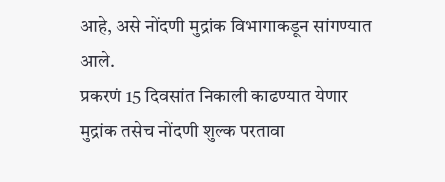आहे, असे नोंदणी मुद्रांक विभागाकडून सांगण्यात आले.
प्रकरणं 15 दिवसांत निकाली काढण्यात येणार
मुद्रांक तसेच नोंदणी शुल्क परतावा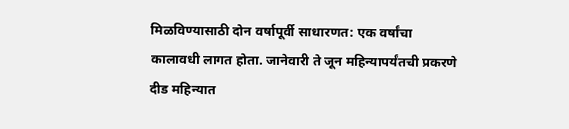मिळविण्यासाठी दोन वर्षापूर्वी साधारणत: एक वर्षांचा कालावधी लागत होता. जानेवारी ते जून महिन्यापर्यंतची प्रकरणे दीड महिन्यात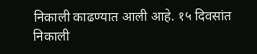निकाली काढण्यात आली आहे. १५ दिवसांत निकाली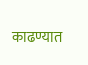काढण्यात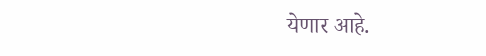येणार आहे.